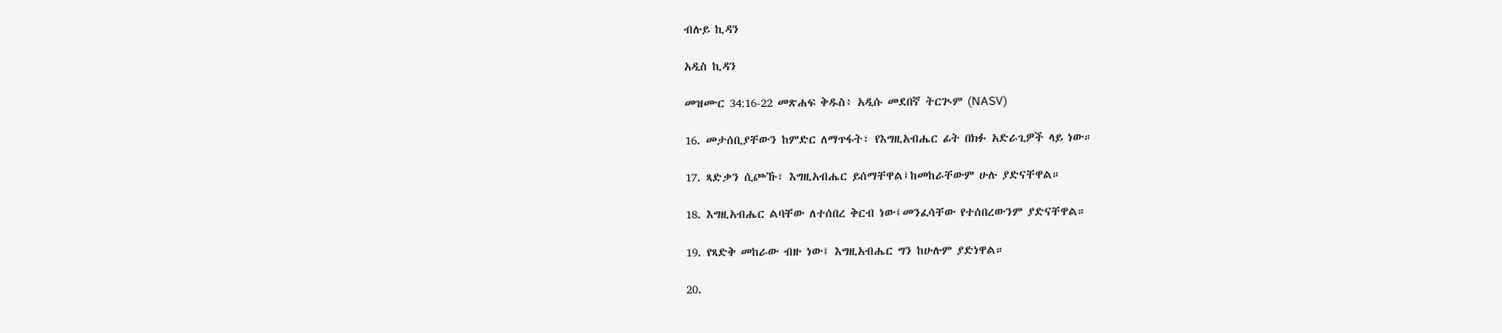ብሉይ ኪዳን

አዲስ ኪዳን

መዝሙር 34:16-22 መጽሐፍ ቅዱስ፥ አዲሱ መደበኛ ትርጒም (NASV)

16. መታሰቢያቸውን ከምድር ለማጥፋት፣ የእግዚአብሔር ፊት በክፉ አድራጊዎች ላይ ነው።

17. ጻድቃን ሲጮኹ፣ እግዚአብሔር ይሰማቸዋል፤ከመከራቸውም ሁሉ ያድናቸዋል።

18. እግዚአብሔር ልባቸው ለተሰበረ ቅርብ ነው፤መንፈሳቸው የተሰበረውንም ያድናቸዋል።

19. የጻድቅ መከራው ብዙ ነው፤ እግዚአብሔር ግን ከሁሉም ያድነዋል።

20.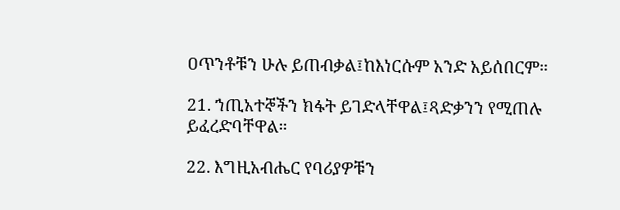ዐጥንቶቹን ሁሉ ይጠብቃል፤ከእነርሱም አንድ አይሰበርም።

21. ኀጢአተኞችን ክፋት ይገድላቸዋል፤ጻድቃንን የሚጠሉ ይፈረድባቸዋል።

22. እግዚአብሔር የባሪያዎቹን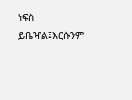ነፍስ ይቤዣል፤እርሱንም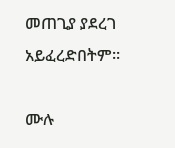መጠጊያ ያደረገ አይፈረድበትም።

ሙሉ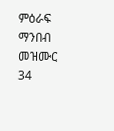ምዕራፍ ማንበብ መዝሙር 34